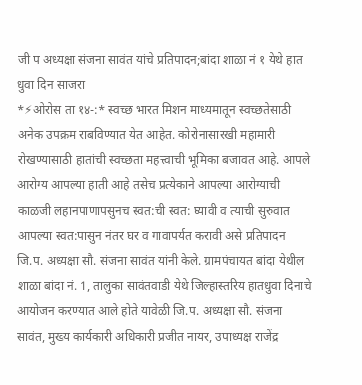जी प अध्यक्षा संजना सावंत यांचे प्रतिपादन;बांदा शाळा नं १ येथे हात धुवा दिन साजरा
*⚡ओरोस ता १४-:* स्वच्छ भारत मिशन माध्यमातून स्वच्छतेसाठी अनेक उपक्रम राबविण्यात येत आहेत. कोरोनासारखी महामारी रोखण्यासाठी हातांची स्वच्छता महत्त्वाची भूमिका बजावत आहे. आपले आरोग्य आपल्या हाती आहे तसेच प्रत्येकाने आपल्या आरोग्याची काळजी लहानपाणापसुनच स्वत:ची स्वत: घ्यावी व त्याची सुरुवात आपल्या स्वत:पासुन नंतर घर व गावापर्यत करावी असे प्रतिपादन जि.प. अध्यक्षा सौ. संजना सावंत यांनी केले. ग्रामपंचायत बांदा येथील शाळा बांदा नं. 1, तालुका सावंतवाडी येथे जिल्हास्तरिय हातधुवा दिनाचे आयोजन करण्यात आले होते यावेळी जि.प. अध्यक्षा सौ. संजना सावंत, मुख्य कार्यकारी अधिकारी प्रजीत नायर, उपाध्यक्ष राजेंद्र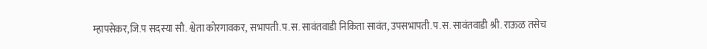म्हापसेकर,जि.प सदस्या सौ. श्वेता कोरगावकर, सभापती.प.स. सावंतवाडी निकिता सावंत, उपसभापती.प.स. सावंतवाडी श्री. राऊळ तसेच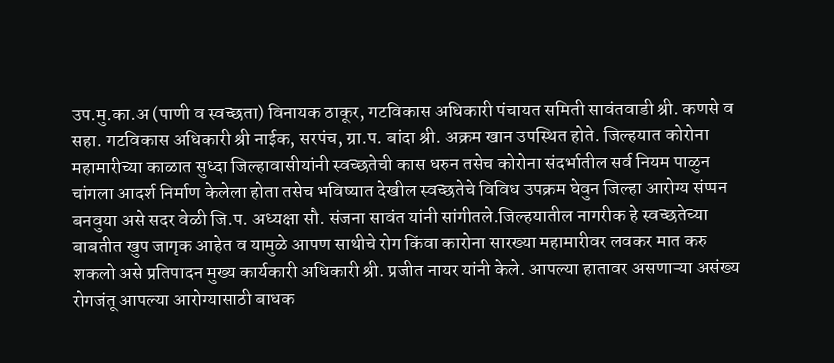उप.मु.का.अ (पाणी व स्वच्छता) विनायक ठाकूर, गटविकास अधिकारी पंचायत समिती सावंतवाडी श्री. कणसे व सहा. गटविकास अधिकारी श्री नाईक, सरपंच, ग्रा.प. बांदा श्री. अक्रम खान उपस्थित होते. जिल्हयात कोरोना महामारीच्या काळात सुध्दा जिल्हावासीयांनी स्वच्छतेची कास धरुन तसेच कोरोना संदर्भातील सर्व नियम पाळुन चांगला आदर्श निर्माण केलेला होता तसेच भविष्यात देखील स्वच्छतेचे विविध उपक्रम घेवुन जिल्हा आरोग्य संप्पन बनवुया असे सदर वेळी जि.प. अध्यक्षा सौ. संजना सावंत यांनी सांगीतले.जिल्हयातील नागरीक हे स्वच्छतेच्या बाबतीत खुप जागृक आहेत व यामुळे आपण साथीचे रोग किंवा कारोना सारख्या महामारीवर लवकर मात करु शकलो असे प्रतिपादन मुख्य कार्यकारी अधिकारी श्री. प्रजीत नायर यांनी केले. आपल्या हातावर असणाऱ्या असंख्य रोगजंतू आपल्या आरोग्यासाठी बाधक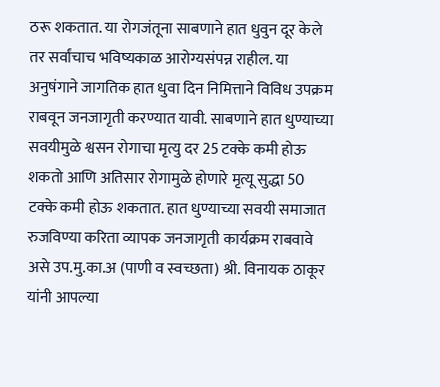ठरू शकतात. या रोगजंतूना साबणाने हात धुवुन दूर केले तर सर्वांचाच भविष्यकाळ आरोग्यसंपन्न राहील. या अनुषंगाने जागतिक हात धुवा दिन निमित्ताने विविध उपक्रम राबवून जनजागृती करण्यात यावी. साबणाने हात धुण्याच्या सवयीमुळे श्वसन रोगाचा मृत्यु दर 25 टक्के कमी होऊ शकतो आणि अतिसार रोगामुळे होणारे मृत्यू सुद्धा 50 टक्के कमी होऊ शकतात. हात धुण्याच्या सवयी समाजात रुजविण्या करिता व्यापक जनजागृती कार्यक्रम राबवावे असे उप.मु.का.अ (पाणी व स्वच्छता) श्री. विनायक ठाकूर यांनी आपल्या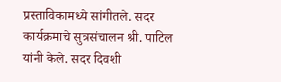प्रस्ताविकामध्ये सांगीतले. सदर कार्यक्रमाचे सुत्रसंचालन श्री. पाटिल यांनी केले. सदर दिवशी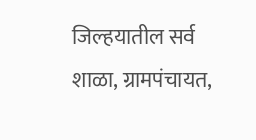जिल्हयातील सर्व शाळा, ग्रामपंचायत,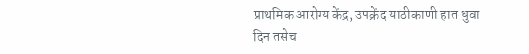प्राथमिक आरोग्य केंद्र, उपक्रेंद याठीकाणी हात धुवा दिन तसेच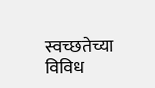स्वच्छतेच्या विविध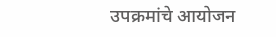उपक्रमांचे आयोजन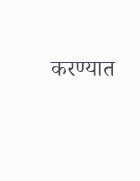करण्यात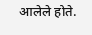आलेले होते.